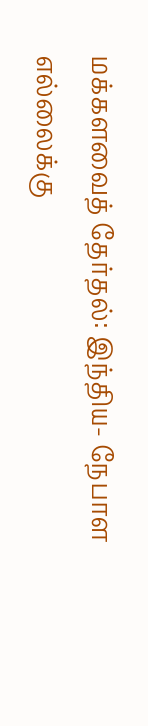மக்களவைத் தேர்தல்: இந்திய- நேபாள எல்லைக்கு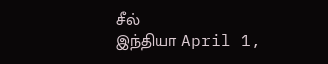சீல்
இந்தியா April 1,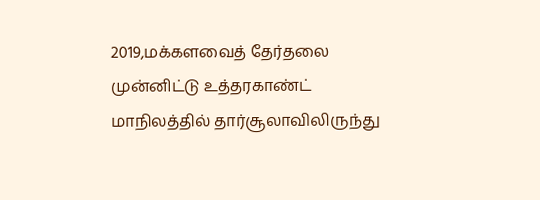2019,மக்களவைத் தேர்தலை முன்னிட்டு உத்தரகாண்ட் மாநிலத்தில் தார்சூலாவிலிருந்து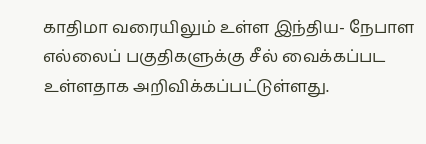காதிமா வரையிலும் உள்ள இந்திய- நேபாள எல்லைப் பகுதிகளுக்கு சீல் வைக்கப்பட உள்ளதாக அறிவிக்கப்பட்டுள்ளது.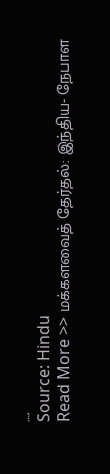….
Source: Hindu
Read More >> மக்களவைத் தேர்தல்: இந்திய- நேபாள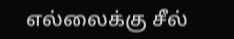எல்லைக்கு சீல்